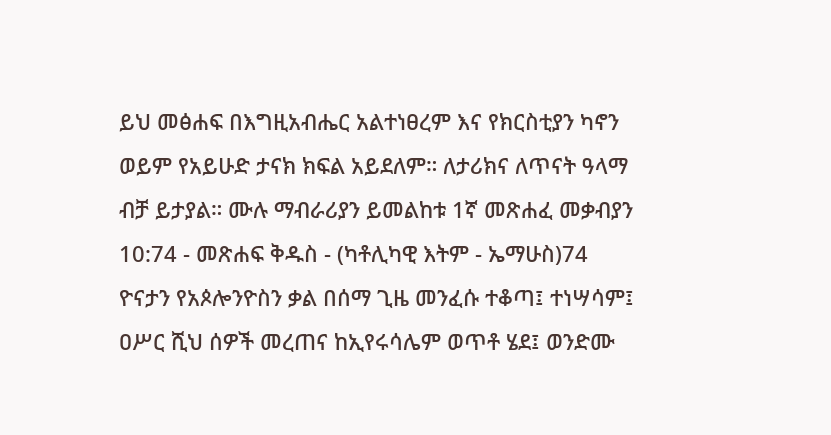ይህ መፅሐፍ በእግዚአብሔር አልተነፀረም እና የክርስቲያን ካኖን ወይም የአይሁድ ታናክ ክፍል አይደለም። ለታሪክና ለጥናት ዓላማ ብቻ ይታያል። ሙሉ ማብራሪያን ይመልከቱ 1ኛ መጽሐፈ መቃብያን 10:74 - መጽሐፍ ቅዱስ - (ካቶሊካዊ እትም - ኤማሁስ)74 ዮናታን የአጶሎንዮስን ቃል በሰማ ጊዜ መንፈሱ ተቆጣ፤ ተነሣሳም፤ ዐሥር ሺህ ሰዎች መረጠና ከኢየሩሳሌም ወጥቶ ሄደ፤ ወንድሙ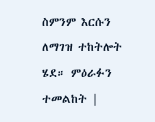ስምንም እርሱን ለማገዝ ተከትሎት ሄደ። ምዕራፉን ተመልከት |